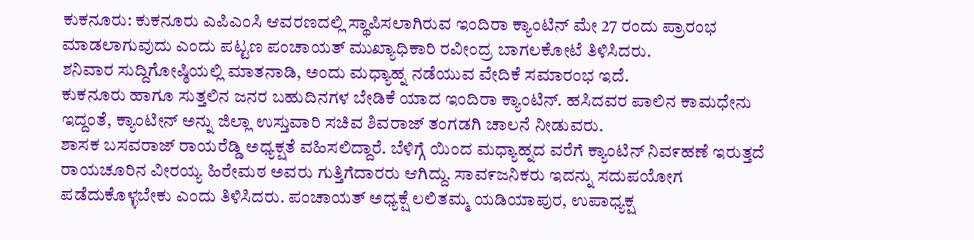ಕುಕನೂರು: ಕುಕನೂರು ಎಪಿಎಂಸಿ ಆವರಣದಲ್ಲಿ ಸ್ಥಾಪಿಸಲಾಗಿರುವ ಇಂದಿರಾ ಕ್ಯಾಂಟಿನ್ ಮೇ 27 ರಂದು ಪ್ರಾರಂಭ ಮಾಡಲಾಗುವುದು ಎಂದು ಪಟ್ಟಣ ಪಂಚಾಯತ್ ಮುಖ್ಯಾಧಿಕಾರಿ ರವೀಂದ್ರ ಬಾಗಲಕೋಟೆ ತಿಳಿಸಿದರು.
ಶನಿವಾರ ಸುದ್ದಿಗೋಷ್ಠಿಯಲ್ಲಿ ಮಾತನಾಡಿ, ಅಂದು ಮಧ್ಯಾಹ್ನ ನಡೆಯುವ ವೇದಿಕೆ ಸಮಾರಂಭ ಇದೆ.
ಕುಕನೂರು ಹಾಗೂ ಸುತ್ತಲಿನ ಜನರ ಬಹುದಿನಗಳ ಬೇಡಿಕೆ ಯಾದ ಇಂದಿರಾ ಕ್ಯಾಂಟಿನ್. ಹಸಿದವರ ಪಾಲಿನ ಕಾಮಧೇನು ಇದ್ದಂತೆ, ಕ್ಯಾಂಟೀನ್ ಅನ್ನು ಜಿಲ್ಲಾ ಉಸ್ತುವಾರಿ ಸಚಿವ ಶಿವರಾಜ್ ತಂಗಡಗಿ ಚಾಲನೆ ನೀಡುವರು.
ಶಾಸಕ ಬಸವರಾಜ್ ರಾಯರೆಡ್ಡಿ ಅಧ್ಯಕ್ಷತೆ ವಹಿಸಲಿದ್ದಾರೆ. ಬೆಳಿಗ್ಗೆ ಯಿಂದ ಮಧ್ಯಾಹ್ನದ ವರೆಗೆ ಕ್ಯಾಂಟಿನ್ ನಿವ೯ಹಣೆ ಇರುತ್ತದೆ ರಾಯಚೂರಿನ ವೀರಯ್ಯ ಹಿರೇಮಠ ಅವರು ಗುತ್ತಿಗೆದಾರರು ಆಗಿದ್ದು. ಸಾವ೯ಜನಿಕರು ಇದನ್ನು ಸದುಪಯೋಗ ಪಡೆದುಕೊಳ್ಳಬೇಕು ಎಂದು ತಿಳಿಸಿದರು. ಪಂಚಾಯತ್ ಅಧ್ಯಕ್ಷೆ ಲಲಿತಮ್ಮ ಯಡಿಯಾಪುರ, ಉಪಾಧ್ಯಕ್ಷ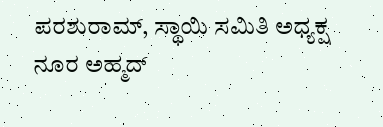ಪರಶುರಾಮ್, ಸ್ಥಾಯಿ ಸಮಿತಿ ಅಧ್ಯಕ್ಷ ನೂರ ಅಹ್ಮದ್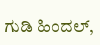ಗುಡಿ ಹಿಂದಲ್,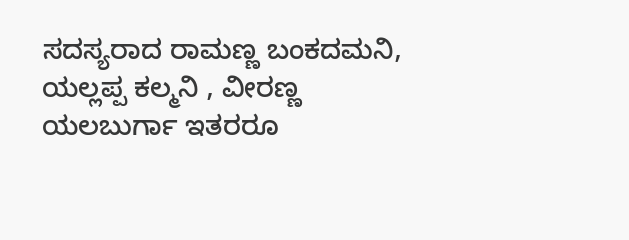ಸದಸ್ಯರಾದ ರಾಮಣ್ಣ ಬಂಕದಮನಿ, ಯಲ್ಲಪ್ಪ ಕಲ್ಮನಿ , ವೀರಣ್ಣ ಯಲಬುರ್ಗಾ ಇತರರೂ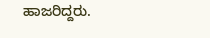ಹಾಜರಿದ್ದರು.